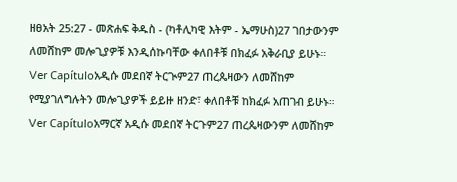ዘፀአት 25:27 - መጽሐፍ ቅዱስ - (ካቶሊካዊ እትም - ኤማሁስ)27 ገበታውንም ለመሸከም መሎጊያዎቹ እንዲሰኩባቸው ቀለበቶቹ በክፈፉ አቅራቢያ ይሁኑ። Ver Capítuloአዲሱ መደበኛ ትርጒም27 ጠረጴዛውን ለመሸከም የሚያገለግሉትን መሎጊያዎች ይይዙ ዘንድ፣ ቀለበቶቹ ከክፈፉ አጠገብ ይሁኑ። Ver Capítuloአማርኛ አዲሱ መደበኛ ትርጉም27 ጠረጴዛውንም ለመሸከም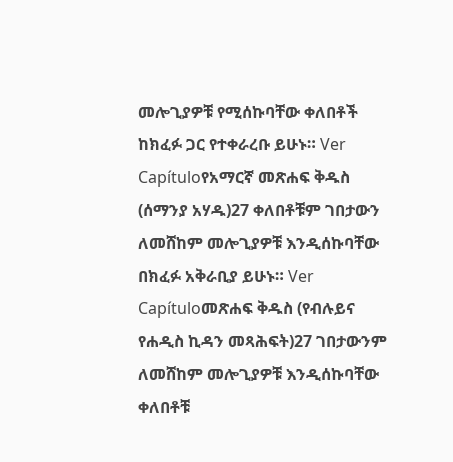መሎጊያዎቹ የሚሰኩባቸው ቀለበቶች ከክፈፉ ጋር የተቀራረቡ ይሁኑ። Ver Capítuloየአማርኛ መጽሐፍ ቅዱስ (ሰማንያ አሃዱ)27 ቀለበቶቹም ገበታውን ለመሸከም መሎጊያዎቹ እንዲሰኩባቸው በክፈፉ አቅራቢያ ይሁኑ። Ver Capítuloመጽሐፍ ቅዱስ (የብሉይና የሐዲስ ኪዳን መጻሕፍት)27 ገበታውንም ለመሸከም መሎጊያዎቹ እንዲሰኩባቸው ቀለበቶቹ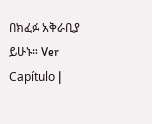በክፈፉ አቅራቢያ ይሁኑ። Ver Capítulo |